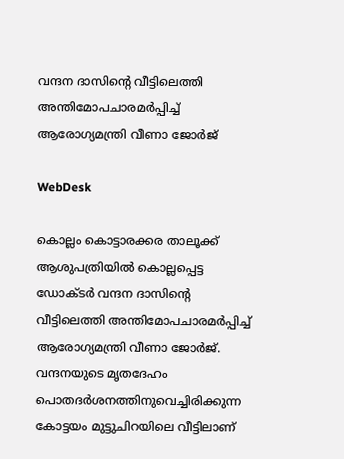വന്ദന ദാസിന്റെ വീട്ടിലെത്തി അന്തിമോപചാരമര്‍പ്പിച്ച് ആരോഗ്യമന്ത്രി വീണാ ജോര്‍ജ്

WebDesk

കൊല്ലം കൊട്ടാരക്കര താലൂക്ക് ആശുപത്രിയില്‍ കൊല്ലപ്പെട്ട ഡോക്ടര്‍ വന്ദന ദാസിന്റെ വീട്ടിലെത്തി അന്തിമോപചാരമര്‍പ്പിച്ച് ആരോഗ്യമന്ത്രി വീണാ ജോര്‍ജ്. വന്ദനയുടെ മൃതദേഹം പൊതദര്‍ശനത്തിനുവെച്ചിരിക്കുന്ന കോട്ടയം മുട്ടുചിറയിലെ വീട്ടിലാണ്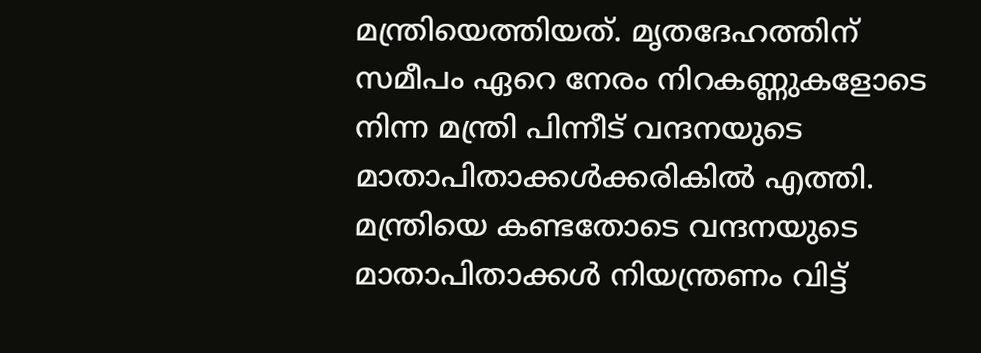മന്ത്രിയെത്തിയത്. മൃതദേഹത്തിന് സമീപം ഏറെ നേരം നിറകണ്ണുകളോടെ നിന്ന മന്ത്രി പിന്നീട് വന്ദനയുടെ മാതാപിതാക്കള്‍ക്കരികില്‍ എത്തി. മന്ത്രിയെ കണ്ടതോടെ വന്ദനയുടെ മാതാപിതാക്കള്‍ നിയന്ത്രണം വിട്ട്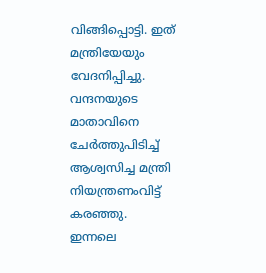വിങ്ങിപ്പൊട്ടി. ഇത് മന്ത്രിയേയും വേദനിപ്പിച്ചു. വന്ദനയുടെ മാതാവിനെ ചേര്‍ത്തുപിടിച്ച് ആശ്വസിച്ച മന്ത്രി നിയന്ത്രണംവിട്ട് കരഞ്ഞു.
ഇന്നലെ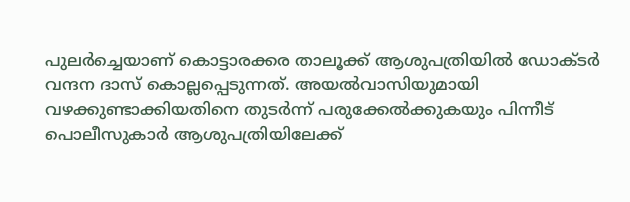പുലര്‍ച്ചെയാണ് കൊട്ടാരക്കര താലൂക്ക് ആശുപത്രിയില്‍ ഡോക്ടര്‍ വന്ദന ദാസ് കൊല്ലപ്പെടുന്നത്. അയല്‍വാസിയുമായി വഴക്കുണ്ടാക്കിയതിനെ തുടര്‍ന്ന് പരുക്കേല്‍ക്കുകയും പിന്നീട് പൊലീസുകാര്‍ ആശുപത്രിയിലേക്ക്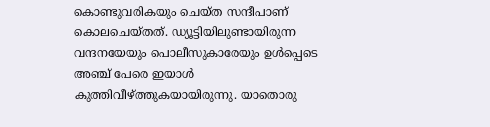കൊണ്ടുവരികയും ചെയ്ത സന്ദീപാണ് കൊലചെയ്തത്. ഡ്യൂട്ടിയിലുണ്ടായിരുന്ന വന്ദനയേയും പൊലീസുകാരേയും ഉള്‍പ്പെടെ അഞ്ച് പേരെ ഇയാള്‍ കുത്തിവീഴ്ത്തുകയായിരുന്നു. യാതൊരു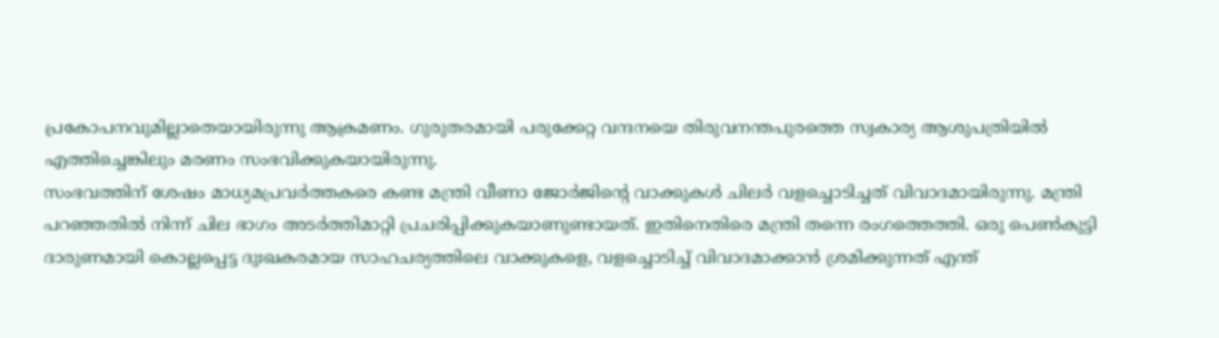പ്രകോപനവുമില്ലാതെയായിരുന്നു ആക്രമണം. ഗുരുതരമായി പരുക്കേറ്റ വന്ദനയെ തിരുവനന്തപുരത്തെ സ്വകാര്യ ആശുപത്രിയില്‍ എത്തിച്ചെങ്കിലും മരണം സംഭവിക്കുകയായിരുന്നു.
സംഭവത്തിന് ശേഷം മാധ്യമപ്രവര്‍ത്തകരെ കണ്ട മന്ത്രി വീണാ ജോര്‍ജിന്റെ വാക്കുകള്‍ ചിലര്‍ വളച്ചൊടിച്ചത് വിവാദമായിരുന്നു. മന്ത്രി പറഞ്ഞതില്‍ നിന്ന് ചില ഭാഗം അടര്‍ത്തിമാറ്റി പ്രചരിപ്പിക്കുകയാണുണ്ടായത്. ഇതിനെതിരെ മന്ത്രി തന്നെ രംഗത്തെത്തി. ഒരു പെണ്‍കുട്ടി ദാരുണമായി കൊല്ലപ്പെട്ട ദുഃഖകരമായ സാഹചര്യത്തിലെ വാക്കുകളെ, വളച്ചൊടിച്ച് വിവാദമാക്കാന്‍ ശ്രമിക്കുന്നത് എന്ത്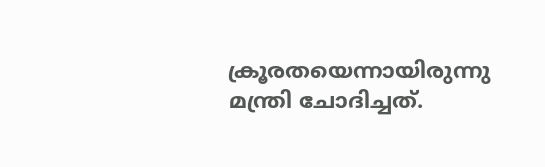ക്രൂരതയെന്നായിരുന്നു മന്ത്രി ചോദിച്ചത്.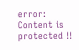error: Content is protected !!